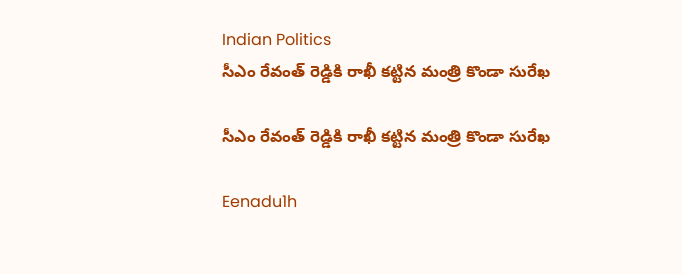Indian Politics
సీఎం రేవంత్ రెడ్డికి రాఖీ కట్టిన మంత్రి కొండా సురేఖ

సీఎం రేవంత్ రెడ్డికి రాఖీ కట్టిన మంత్రి కొండా సురేఖ

Eenadu1h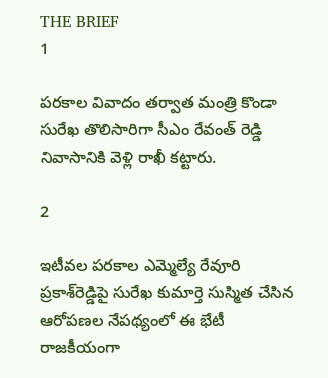THE BRIEF
1

పరకాల వివాదం తర్వాత మంత్రి కొండా సురేఖ తొలిసారిగా సీఎం రేవంత్ రెడ్డి నివాసానికి వెళ్లి రాఖీ కట్టారు.

2

ఇటీవల పరకాల ఎమ్మెల్యే రేవూరి ప్రకాశ్‌రెడ్డిపై సురేఖ కుమార్తె సుస్మిత చేసిన ఆరోపణల నేపథ్యంలో ఈ భేటీ రాజకీయంగా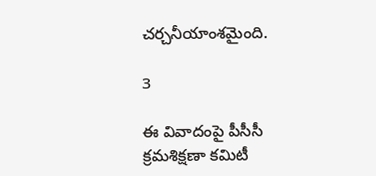చర్చనీయాంశమైంది.

3

ఈ వివాదంపై పీసీసీ క్రమశిక్షణా కమిటీ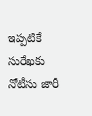ఇప్పటికే సురేఖకు నోటీసు జారీ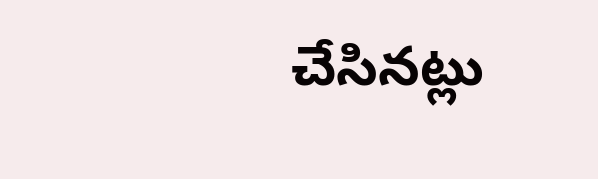చేసినట్లు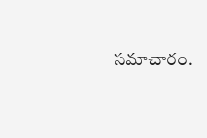సమాచారం.